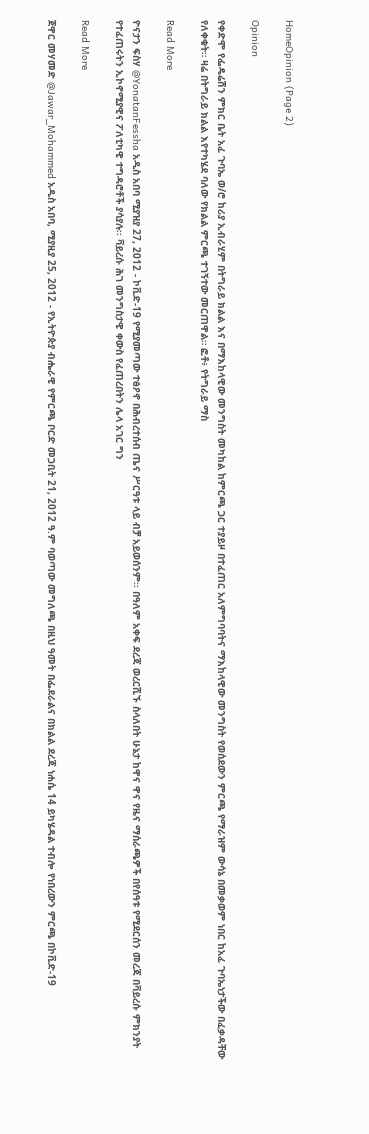HomeOpinion (Page 2)

Opinion

የቀድሞ የፌዴሬሽን ምክር ቤት አፈ ጉባኤ ወ/ሮ ከሪያ ኢብራሂም በትግራይ ክልል እና በማእከላዊው መንግስት መካከል ከምርጫ ጋር ተያይዞ በተፈጠር አለምግባባትና ማእከላዊው መንግስት የወሰደውን ምርጫ የማራዝም ውሳኔ በመቃወም ነበር ከአፈ ጉባኤነታችው በፈቃዳቸው የለቀቁት። ዛሬ በትግራይ ክልል እየተካሄደ ባለው የክልል ምርጫ ተገኝተው መርጠዋል። ፎቶ፥ የትግራይ ማስ

Read More

ዮናታን ፍስሃ @YonatanFessha አዲስ አበባ ሚያዝያ 27, 2012 - ኮቪድ-19 የሚያመጣው ተፅዖኖ በሕብረተሰብ ጤና ሥርዓቱ ላይ ብቻ አይወሰንም፡፡ በዓለም አቀፍ ደረጃ ወረርሺኙ ስላለበት ሁኔታ ከዋና ዋና የዜና ማሰራጫዎች በየሰዓቱ የሚደርሰን መረጃ በቫይረሱ ምክንያት የተፈጠሩትን ኢኮኖሚያዊና ፖለቲካዊ ተግዳሮቶች ያሳያሉ፡፡ ቫይረሱ ሕገ መንግስታዊ ቀውስ የፈጠረበትን ሌላ አገር ግን

Read More

ጀዋር መሃመድ @Jawar_Mohammed አዲስ አበባ, ሚያዚያ 25, 2012 - የኢትዮጵያ ብሔራዊ የምርጫ ቦርድ መጋቢት 21, 2012 ዓ.ም ባወጣው መግለጫ በዚህ ዓመት በፌደራልና በክልል ደረጃ ነሐሴ 14 ይካሄዳል ተብሎ የነበረውን ምርጫ በኮቪድ-19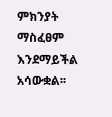ምክንያት ማስፈፀም እንደማይችል አሳውቋል፡፡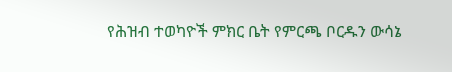የሕዝብ ተወካዮች ምክር ቤት የምርጫ ቦርዱን ውሳኔ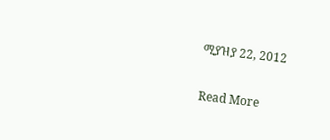ሚያዝያ 22, 2012

Read More